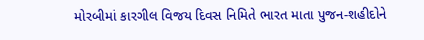મોરબીમાં કારગીલ વિજય દિવસ નિમિતે ભારત માતા પુજન-શહીદોને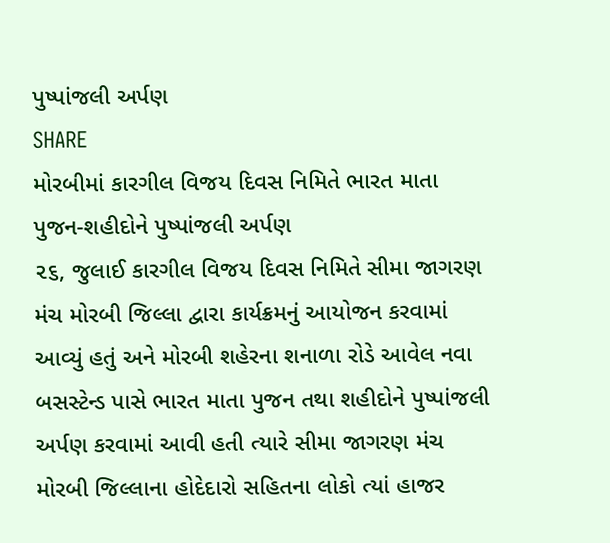પુષ્પાંજલી અર્પણ
SHARE
મોરબીમાં કારગીલ વિજય દિવસ નિમિતે ભારત માતા પુજન-શહીદોને પુષ્પાંજલી અર્પણ
૨૬, જુલાઈ કારગીલ વિજય દિવસ નિમિતે સીમા જાગરણ મંચ મોરબી જિલ્લા દ્વારા કાર્યક્રમનું આયોજન કરવામાં આવ્યું હતું અને મોરબી શહેરના શનાળા રોડે આવેલ નવા બસસ્ટેન્ડ પાસે ભારત માતા પુજન તથા શહીદોને પુષ્પાંજલી અર્પણ કરવામાં આવી હતી ત્યારે સીમા જાગરણ મંચ મોરબી જિલ્લાના હોદેદારો સહિતના લોકો ત્યાં હાજર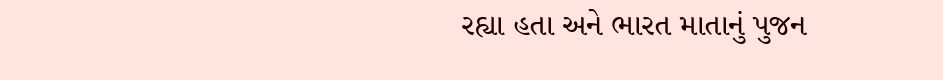રહ્યા હતા અને ભારત માતાનું પુજન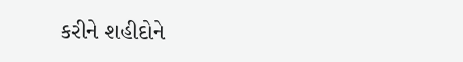કરીને શહીદોને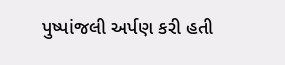પુષ્પાંજલી અર્પણ કરી હતી